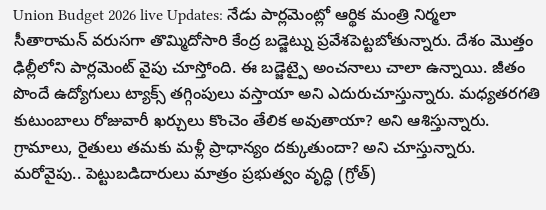Union Budget 2026 live Updates: నేడు పార్లమెంట్లో ఆర్థిక మంత్రి నిర్మలా సీతారామన్ వరుసగా తొమ్మిదోసారి కేంద్ర బడ్జెట్ను ప్రవేశపెట్టబోతున్నారు. దేశం మొత్తం ఢిల్లీలోని పార్లమెంట్ వైపు చూస్తోంది. ఈ బడ్జెట్పై అంచనాలు చాలా ఉన్నాయి. జీతం పొందే ఉద్యోగులు ట్యాక్స్ తగ్గింపులు వస్తాయా అని ఎదురుచూస్తున్నారు. మధ్యతరగతి కుటుంబాలు రోజువారీ ఖర్చులు కొంచెం తేలిక అవుతాయా? అని ఆశిస్తున్నారు. గ్రామాలు, రైతులు తమకు మళ్లీ ప్రాధాన్యం దక్కుతుందా? అని చూస్తున్నారు. మరోవైపు.. పెట్టుబడిదారులు మాత్రం ప్రభుత్వం వృద్ధి (గ్రోత్)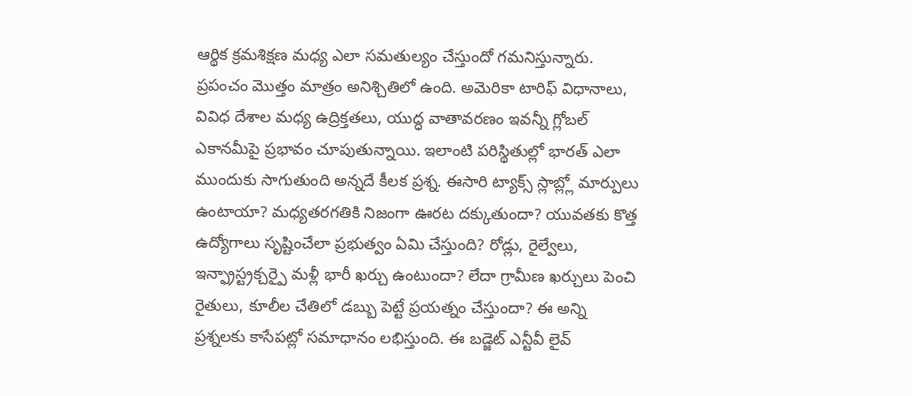ఆర్థిక క్రమశిక్షణ మధ్య ఎలా సమతుల్యం చేస్తుందో గమనిస్తున్నారు. ప్రపంచం మొత్తం మాత్రం అనిశ్చితిలో ఉంది. అమెరికా టారిఫ్ విధానాలు, వివిధ దేశాల మధ్య ఉద్రిక్తతలు, యుద్ధ వాతావరణం ఇవన్నీ గ్లోబల్ ఎకానమీపై ప్రభావం చూపుతున్నాయి. ఇలాంటి పరిస్థితుల్లో భారత్ ఎలా ముందుకు సాగుతుంది అన్నదే కీలక ప్రశ్న. ఈసారి ట్యాక్స్ స్లాబ్ల్లో మార్పులు ఉంటాయా? మధ్యతరగతికి నిజంగా ఊరట దక్కుతుందా? యువతకు కొత్త ఉద్యోగాలు సృష్టించేలా ప్రభుత్వం ఏమి చేస్తుంది? రోడ్లు, రైల్వేలు, ఇన్ఫ్రాస్ట్రక్చర్పై మళ్లీ భారీ ఖర్చు ఉంటుందా? లేదా గ్రామీణ ఖర్చులు పెంచి రైతులు, కూలీల చేతిలో డబ్బు పెట్టే ప్రయత్నం చేస్తుందా? ఈ అన్ని ప్రశ్నలకు కాసేపట్లో సమాధానం లభిస్తుంది. ఈ బడ్జెట్ ఎన్టీవీ లైవ్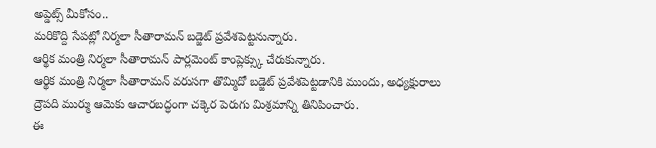అప్డెట్స్ మీకోసం..
మరికొద్ది సేపట్లో నిర్మలా సీతారామన్ బడ్జెట్ ప్రవేశపెట్టనున్నారు.
ఆర్థిక మంత్రి నిర్మలా సీతారామన్ పార్లమెంట్ కాంప్లెక్స్కు చేరుకున్నారు.
ఆర్థిక మంత్రి నిర్మలా సీతారామన్ వరుసగా తొమ్మిదో బడ్జెట్ ప్రవేశపెట్టడానికి ముందు, అధ్యక్షురాలు ద్రౌపది ముర్ము ఆమెకు ఆచారబద్ధంగా చక్కెర పెరుగు మిశ్రమాన్ని తినిపించారు.
ఈ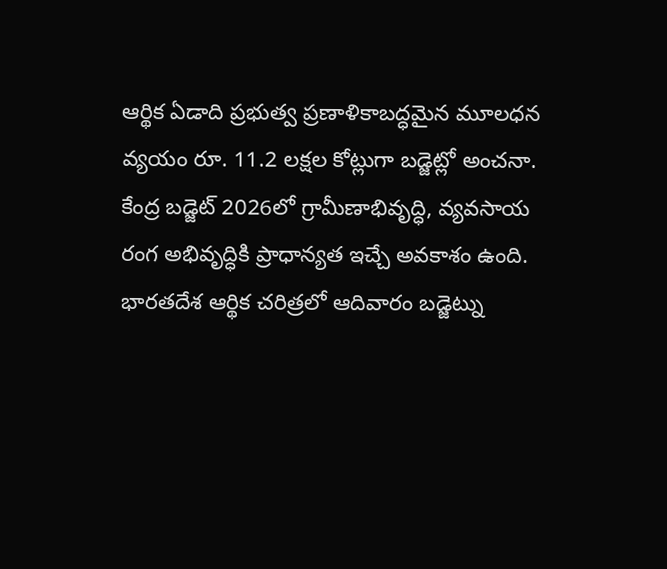ఆర్థిక ఏడాది ప్రభుత్వ ప్రణాళికాబద్ధమైన మూలధన వ్యయం రూ. 11.2 లక్షల కోట్లుగా బడ్జెట్లో అంచనా.
కేంద్ర బడ్జెట్ 2026లో గ్రామీణాభివృద్ధి, వ్యవసాయ రంగ అభివృద్ధికి ప్రాధాన్యత ఇచ్చే అవకాశం ఉంది.
భారతదేశ ఆర్థిక చరిత్రలో ఆదివారం బడ్జెట్ను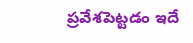ప్రవేశపెట్టడం ఇదే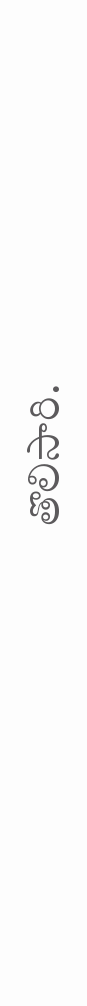తొలిసారి.